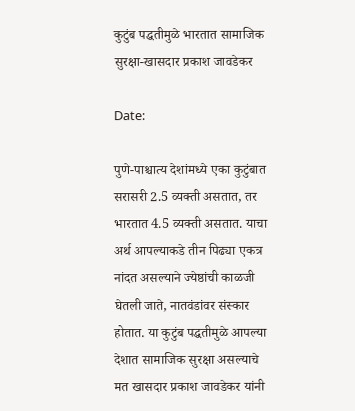कुटुंब पद्धतीमुळे भारतात सामाजिक सुरक्षा-खासदार प्रकाश जावडेकर

Date:

पुणे-पाश्चात्य देशांमध्ये एका कुटुंबात सरासरी 2.5 व्यक्ती असतात, तर भारतात 4.5 व्यक्ती असतात. याचा अर्थ आपल्याकडे तीन पिढ्या एकत्र नांदत असल्याने ज्येष्ठांची काळजी घेतली जाते, नातवंडांवर संस्कार होतात. या कुटुंब पद्धतीमुळे आपल्या देशात सामाजिक सुरक्षा असल्याचे मत खासदार प्रकाश जावडेकर यांनी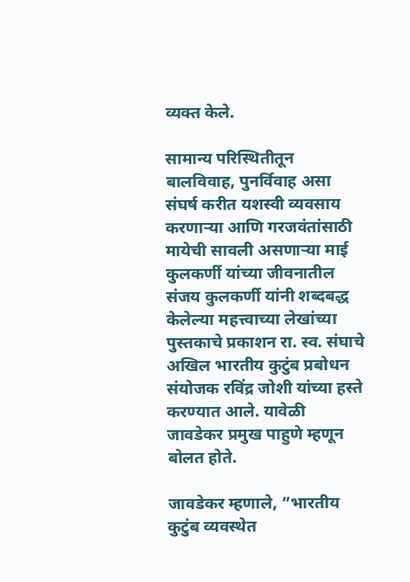व्यक्त केले.

सामान्य परिस्थितीतून बालविवाह, पुनर्विवाह असा संघर्ष करीत यशस्वी व्यवसाय करणाऱ्या आणि गरजवंतांसाठी मायेची सावली असणाऱ्या माई कुलकर्णी यांच्या जीवनातील संजय कुलकर्णी यांनी शब्दबद्ध केलेल्या महत्त्वाच्या लेखांच्या पुस्तकाचे प्रकाशन रा. स्व. संघाचे अखिल भारतीय कुटुंब प्रबोधन संयोजक रविंद्र जोशी यांच्या हस्ते करण्यात आले. यावेळी जावडेकर प्रमुख पाहुणे म्हणून बोलत होते.

जावडेकर म्हणाले, ”भारतीय कुटुंब व्यवस्थेत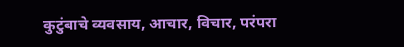कुटुंबाचे व्यवसाय, आचार, विचार, परंपरा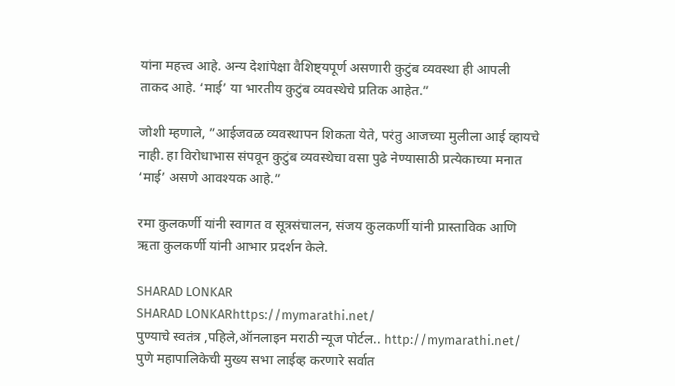यांना महत्त्व आहे. अन्य देशांपेक्षा वैशिष्ट्यपूर्ण असणारी कुटुंब व्यवस्था ही आपली ताकद आहे. ‘माई’ या भारतीय कुटुंब व्यवस्थेचे प्रतिक आहेत.”

जोशी म्हणाले, ”आईजवळ व्यवस्थापन शिकता येते, परंतु आजच्या मुलीला आई व्हायचे नाही. हा विरोधाभास संपवून कुटुंब व्यवस्थेचा वसा पुढे नेण्यासाठी प्रत्येकाच्या मनात ‘माई’ असणे आवश्यक आहे.”

रमा कुलकर्णी यांनी स्वागत व सूत्रसंचालन, संजय कुलकर्णी यांनी प्रास्ताविक आणि ऋता कुलकर्णी यांनी आभार प्रदर्शन केले.

SHARAD LONKAR
SHARAD LONKARhttps://mymarathi.net/
पुण्याचे स्वतंत्र ,पहिले,ऑनलाइन मराठी न्यूज पोर्टल.. http://mymarathi.net/ पुणे महापालिकेची मुख्य सभा लाईव्ह करणारे सर्वात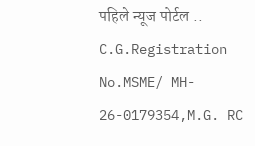पहिले न्यूज पोर्टल .. C.G.Registration No.MSME/ MH- 26-0179354,M.G. RC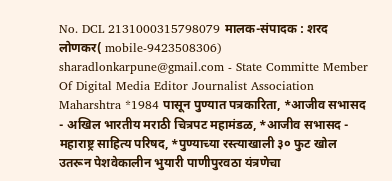No. DCL 2131000315798079 मालक-संपादक : शरद लोणकर( mobile-9423508306) sharadlonkarpune@gmail.com - State Committe Member Of Digital Media Editor Journalist Association Maharshtra *1984 पासून पुण्यात पत्रकारिता, *आजीव सभासद - अखिल भारतीय मराठी चित्रपट महामंडळ, *आजीव सभासद - महाराष्ट्र साहित्य परिषद, *पुण्याच्या रस्त्याखाली ३० फुट खोल उतरून पेशवेकालीन भुयारी पाणीपुरवठा यंत्रणेचा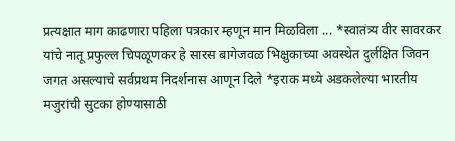प्रत्यक्षात माग काढणारा पहिला पत्रकार म्हणून मान मिळविला ... *स्वातंत्र्य वीर सावरकर यांचे नातू प्रफुल्ल चिपळूणकर हे सारस बागेजवळ भिक्षुकाच्या अवस्थेत दुर्लक्षित जिवन जगत असल्याचे सर्वप्रथम निदर्शनास आणून दिले *इराक मध्ये अडकलेल्या भारतीय मजुरांची सुटका होण्यासाठी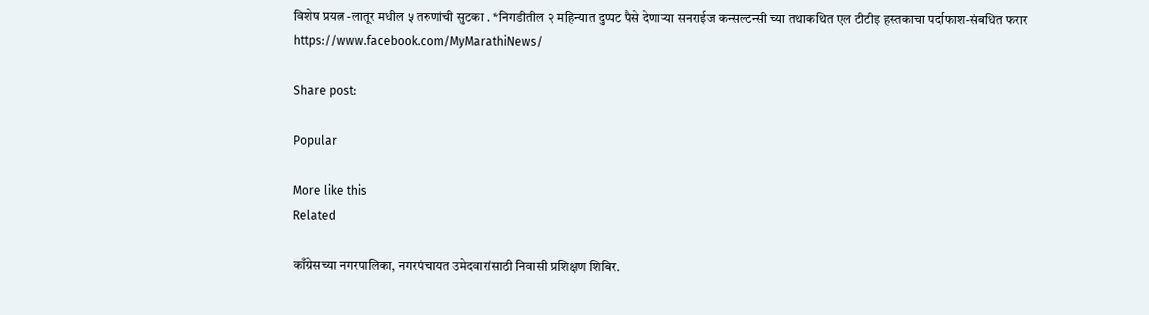विशेष प्रयत्न -लातूर मधील ५ तरुणांची सुटका . *निगडीतील २ महिन्यात दुप्पट पैसे देणाऱ्या सनराईज कन्सल्टन्सी च्या तथाकथित एल टीटीइ हस्तकाचा पर्दाफाश-संबधित फरार https://www.facebook.com/MyMarathiNews/

Share post:

Popular

More like this
Related

काँग्रेसच्या नगरपालिका, नगरपंचायत उमेदवारांसाठी निवासी प्रशिक्षण शिबिर.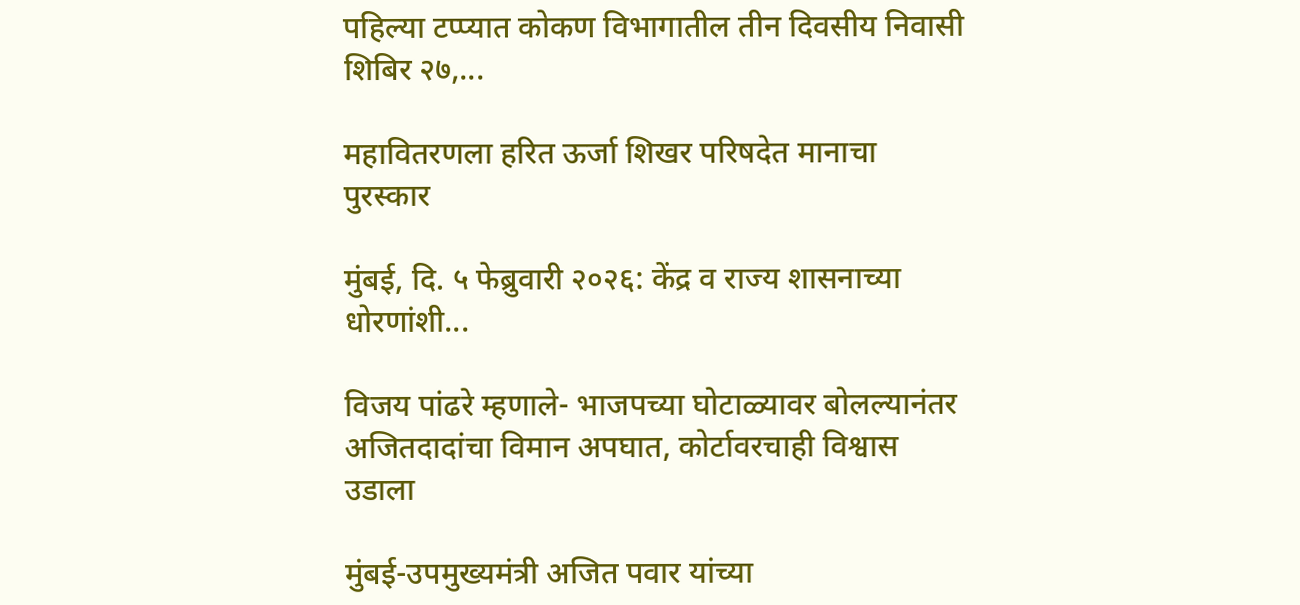पहिल्या टप्प्यात कोकण विभागातील तीन दिवसीय निवासी शिबिर २७,...

महावितरणला हरित ऊर्जा शिखर परिषदेत मानाचा पुरस्कार

मुंबई, दि. ५ फेब्रुवारी २०२६: केंद्र व राज्य शासनाच्या धोरणांशी...

विजय पांढरे म्हणाले- भाजपच्या घोटाळ्यावर बोलल्यानंतर अजितदादांचा विमान अपघात, कोर्टावरचाही विश्वास उडाला

मुंबई-उपमुख्यमंत्री अजित पवार यांच्या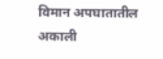विमान अपघातातील अकाली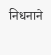निधनाने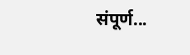संपूर्ण...